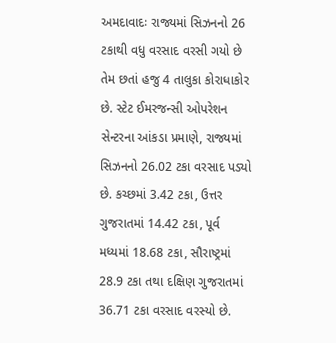અમદાવાદઃ રાજ્યમાં સિઝનનો 26 ટકાથી વધુ વરસાદ વરસી ગયો છે તેમ છતાં હજુ 4 તાલુકા કોરાધાકોર છે. સ્ટેટ ઈમરજન્સી ઓપરેશન સેન્ટરના આંકડા પ્રમાણે, રાજ્યમાં સિઝનનો 26.02 ટકા વરસાદ પડ્યો છે. કચ્છમાં 3.42 ટકા, ઉત્તર ગુજરાતમાં 14.42 ટકા, પૂર્વ મધ્યમાં 18.68 ટકા, સૌરાષ્ટ્રમાં 28.9 ટકા તથા દક્ષિણ ગુજરાતમાં 36.71 ટકા વરસાદ વરસ્યો છે.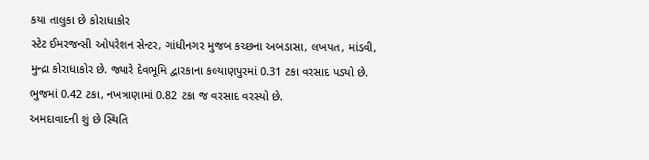કયા તાલુકા છે કોરાધાકોર
સ્ટેટ ઈમરજન્સી ઓપરેશન સેન્ટર, ગાંધીનગર મુજબ કચ્છના અબડાસા, લખપત, માંડવી, મુન્દ્રા કોરાધાકોર છે. જ્યારે દેવભૂમિ દ્વારકાના કલ્યાણપુરમાં 0.31 ટકા વરસાદ પડ્યો છે. ભુજમાં 0.42 ટકા, નખત્રાણામાં 0.82 ટકા જ વરસાદ વરસ્યો છે.
અમદાવાદની શું છે સ્થિતિ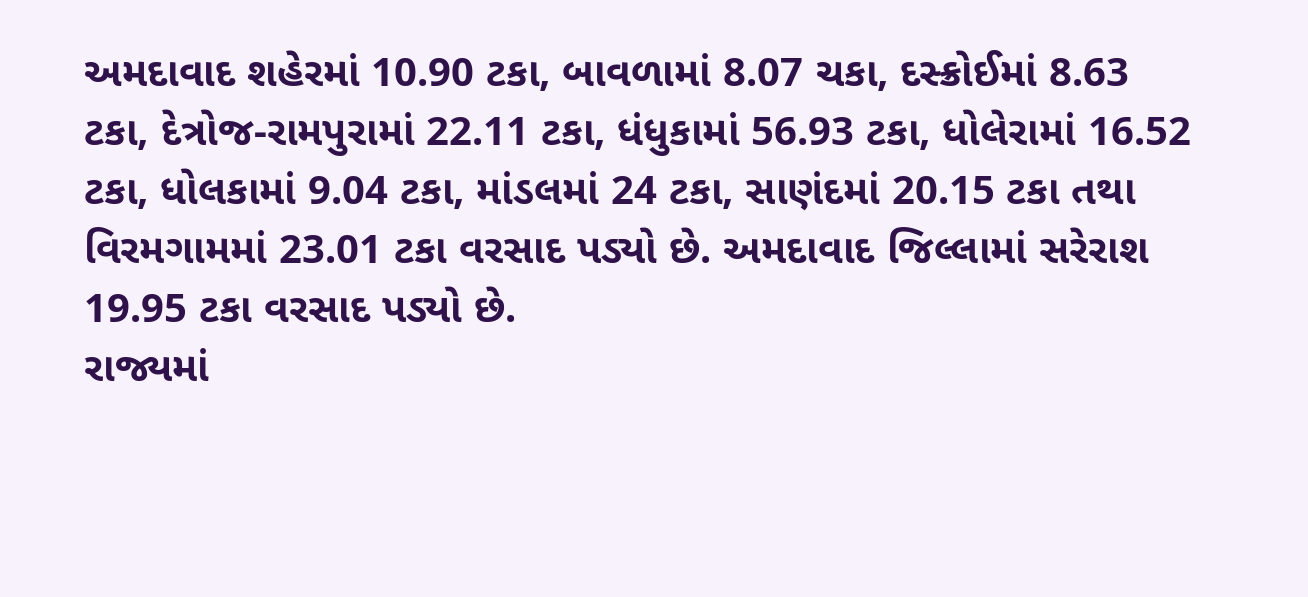અમદાવાદ શહેરમાં 10.90 ટકા, બાવળામાં 8.07 ચકા, દસ્ક્રોઈમાં 8.63 ટકા, દેત્રોજ-રામપુરામાં 22.11 ટકા, ધંધુકામાં 56.93 ટકા, ધોલેરામાં 16.52 ટકા, ધોલકામાં 9.04 ટકા, માંડલમાં 24 ટકા, સાણંદમાં 20.15 ટકા તથા વિરમગામમાં 23.01 ટકા વરસાદ પડ્યો છે. અમદાવાદ જિલ્લામાં સરેરાશ 19.95 ટકા વરસાદ પડ્યો છે.
રાજ્યમાં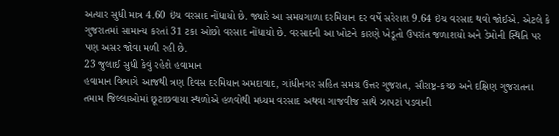અત્યાર સુધી માત્ર 4.60 ઇંચ વરસાદ નોંધાયો છે. જ્યારે આ સમયગાળા દરમિયાન દર વર્ષે સરેરાશ 9.64 ઇંચ વરસાદ થવો જોઈએ. એટલે કે ગુજરાતમાં સામાન્ય કરતાં 31 ટકા ઓછો વરસાદ નોંધાયો છે. વરસાદની આ ખોટને કારણે ખેડૂતો ઉપરાંત જળાશયો અને ડેમોની સ્થિતિ પર પણ અસર જોવા મળી રહી છે.
23 જુલાઈ સુધી કેવું રહેશે હવામાન
હવામાન વિભાગે આજથી ત્રણ દિવસ દરમિયાન અમદાવાદ, ગાંધીનગર સહિત સમગ્ર ઉત્તર ગુજરાત, સૌરાષ્ટ્ર-કચ્છ અને દક્ષિણ ગુજરાતના તમામ જિલ્લાઓમાં છૂટાછવાયા સ્થળોએ હળવોથી મધ્યમ વરસાદ અથવા ગાજવીજ સાથે ઝાપટાં પડવાની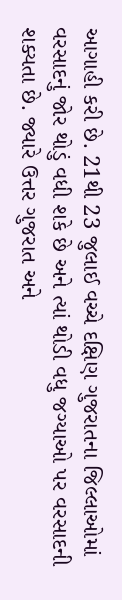આગાહી કરી છે. 21થી 23 જુલાઈ વચ્ચે દક્ષિણ ગુજરાતના જિલ્લાઓમાં વરસાદનું જોર થોડું વધી શકે છે અને ત્યાં થોડી વધુ જગ્યાઓ પર વરસાદની શક્યતા છે. જ્યારે ઉત્તર ગુજરાત અને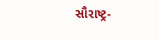સૌરાષ્ટ્ર-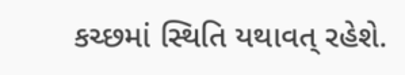કચ્છમાં સ્થિતિ યથાવત્ રહેશે.